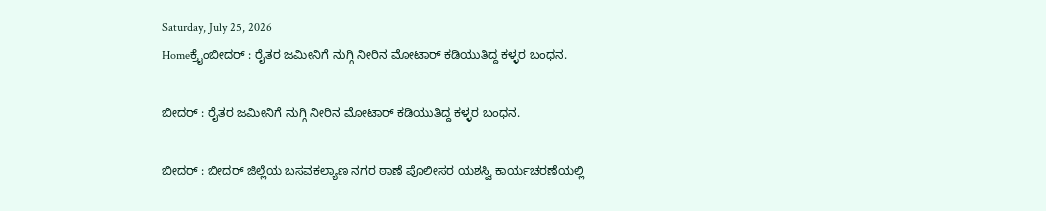Saturday, July 25, 2026
Homeಕ್ರೈಂಬೀದರ್ : ರೈತರ ಜಮೀನಿಗೆ ನುಗ್ಗಿ ನೀರಿನ ಮೋಟಾರ್ ಕಡಿಯುತಿದ್ದ ಕಳ್ಳರ ಬಂಧನ.

ಬೀದರ್ : ರೈತರ ಜಮೀನಿಗೆ ನುಗ್ಗಿ ನೀರಿನ ಮೋಟಾರ್ ಕಡಿಯುತಿದ್ದ ಕಳ್ಳರ ಬಂಧನ.

ಬೀದರ್ : ಬೀದರ್ ಜಿಲ್ಲೆಯ ಬಸವಕಲ್ಯಾಣ ನಗರ ಠಾಣೆ ಪೊಲೀಸರ ಯಶಸ್ವಿ ಕಾರ್ಯಚರಣೆಯಲ್ಲಿ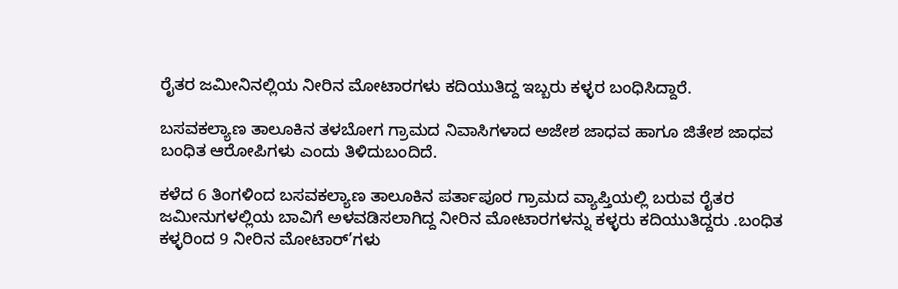ರೈತರ ಜಮೀನಿನಲ್ಲಿಯ ನೀರಿನ ಮೋಟಾರಗಳು ಕದಿಯುತಿದ್ದ ಇಬ್ಬರು ಕಳ್ಳರ ಬಂಧಿಸಿದ್ದಾರೆ.

ಬಸವಕಲ್ಯಾಣ ತಾಲೂಕಿನ ತಳಬೋಗ ಗ್ರಾಮದ ನಿವಾಸಿಗಳಾದ ಅಜೇಶ ಜಾಧವ ಹಾಗೂ ಜಿತೇಶ ಜಾಧವ ಬಂಧಿತ ಆರೋಪಿಗಳು ಎಂದು ತಿಳಿದುಬಂದಿದೆ.

ಕಳೆದ 6 ತಿಂಗಳಿಂದ ಬಸವಕಲ್ಯಾಣ ತಾಲೂಕಿನ ಪರ್ತಾಪೂರ ಗ್ರಾಮದ ವ್ಯಾಪ್ತಿಯಲ್ಲಿ ಬರುವ ರೈತರ ಜಮೀನುಗಳಲ್ಲಿಯ ಬಾವಿಗೆ ಅಳವಡಿಸಲಾಗಿದ್ದ ನೀರಿನ ಮೋಟಾರಗಳನ್ನು ಕಳ್ಳರು ಕದಿಯುತಿದ್ದರು .ಬಂಧಿತ ಕಳ್ಳರಿಂದ 9 ನೀರಿನ ಮೋಟಾರ್’ಗಳು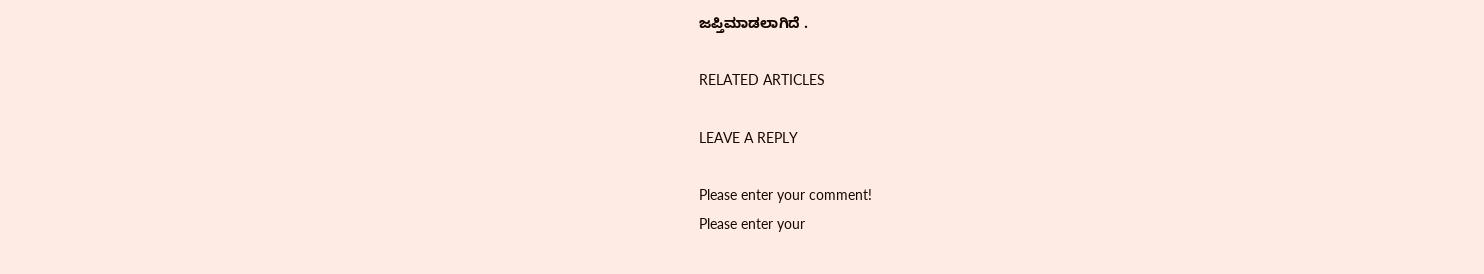ಜಪ್ತಿಮಾಡಲಾಗಿದೆ .

RELATED ARTICLES

LEAVE A REPLY

Please enter your comment!
Please enter your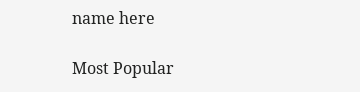name here

Most Popular